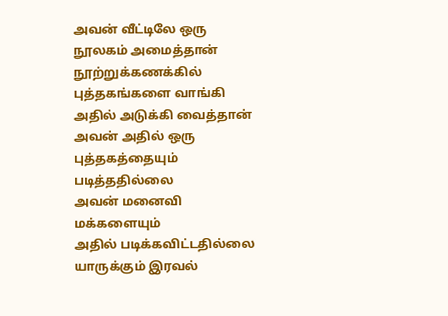அவன் வீட்டிலே ஒரு நூலகம் அமைத்தான்
நூற்றுக்கணக்கில் புத்தகங்களை வாங்கி
அதில் அடுக்கி வைத்தான்
அவன் அதில் ஒரு புத்தகத்தையும்
படித்ததில்லை
அவன் மனைவி மக்களையும்
அதில் படிக்கவிட்டதில்லை
யாருக்கும் இரவல்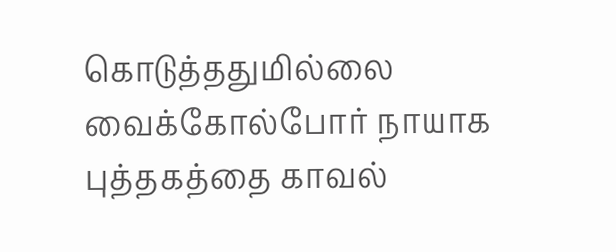கொடுத்ததுமில்லை
வைக்கோல்போர் நாயாக
புத்தகத்தை காவல்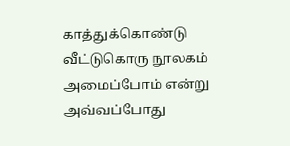காத்துக்கொண்டு
வீட்டுகொரு நூலகம் அமைப்போம் என்று
அவ்வப்போது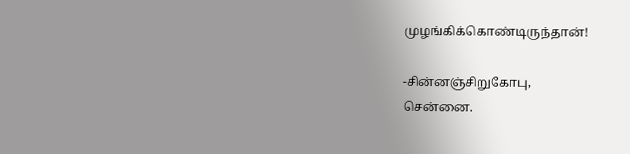முழங்கிக்கொண்டிருந்தான்!

-சின்னஞ்சிறுகோபு,
சென்னை.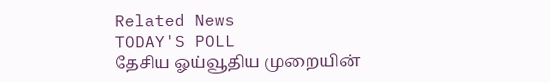Related News
TODAY'S POLL
தேசிய ஓய்வூதிய முறையின்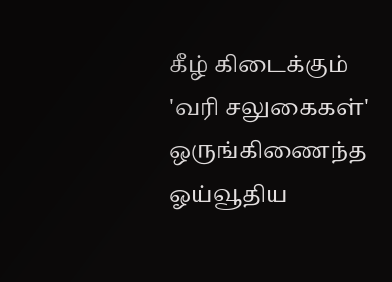கீழ் கிடைக்கும் 'வரி சலுகைகள்' ஒருங்கிணைந்த ஓய்வூதிய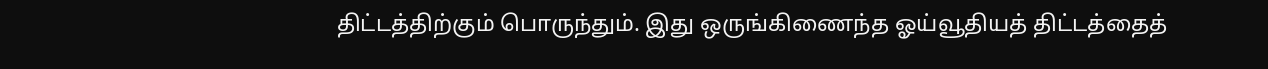திட்டத்திற்கும் பொருந்தும். இது ஒருங்கிணைந்த ஓய்வூதியத் திட்டத்தைத்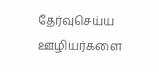தேர்வுசெய்ய ஊழியர்களை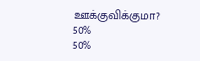ஊக்குவிக்குமா?
50%
50%